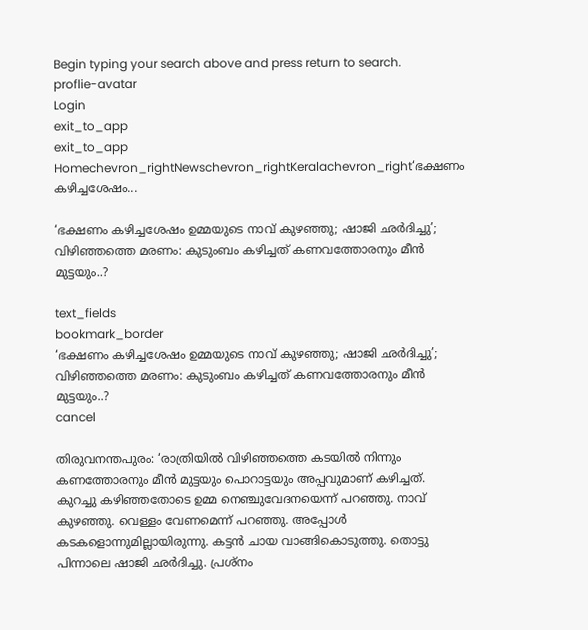Begin typing your search above and press return to search.
proflie-avatar
Login
exit_to_app
exit_to_app
Homechevron_rightNewschevron_rightKeralachevron_right‘ഭക്ഷണം കഴിച്ചശേഷം...

‘ഭക്ഷണം കഴിച്ചശേഷം ഉമ്മയുടെ നാവ് കുഴഞ്ഞു; ഷാജി ഛർദിച്ചു’; വിഴിഞ്ഞത്തെ മരണം: കുടുംബം കഴിച്ചത് കണവത്തോരനും മീൻ മുട്ടയും..?

text_fields
bookmark_border
‘ഭക്ഷണം കഴിച്ചശേഷം ഉമ്മയുടെ നാവ് കുഴഞ്ഞു; ഷാജി ഛർദിച്ചു’; വിഴിഞ്ഞത്തെ മരണം: കുടുംബം കഴിച്ചത് കണവത്തോരനും മീൻ മുട്ടയും..?
cancel

തിരുവനന്തപുരം: ‘രാത്രിയിൽ വിഴിഞ്ഞത്തെ കടയിൽ നിന്നും കണത്തോരനും മീൻ മുട്ടയും പൊറാട്ടയും അപ്പവുമാണ് കഴിച്ചത്. കുറച്ചു കഴിഞ്ഞതോടെ ഉമ്മ നെഞ്ചുവേദനയെന്ന് പറഞ്ഞു. നാവ് കുഴഞ്ഞു. വെള്ളം വേണമെന്ന് പറഞ്ഞു. അപ്പോൾ കടകളൊന്നുമില്ലായിരുന്നു. കട്ടൻ ചായ വാങ്ങികൊടുത്തു. തൊട്ടു പിന്നാലെ ഷാജി ഛർദിച്ചു. പ്രശ്നം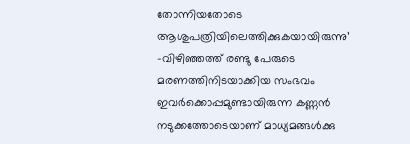തോന്നിയതോടെ ആശുപത്രിയിലെത്തിക്കുകയായിരുന്നു’ -വിഴിഞ്ഞത്ത് രണ്ടു പേരുടെ മരണത്തിനിടയാക്കിയ സംഭവം ഇവർക്കൊപ്പമുണ്ടായിരുന്ന കണ്ണൻ നടുക്കത്തോടെയാണ് മാധ്യമങ്ങൾക്കു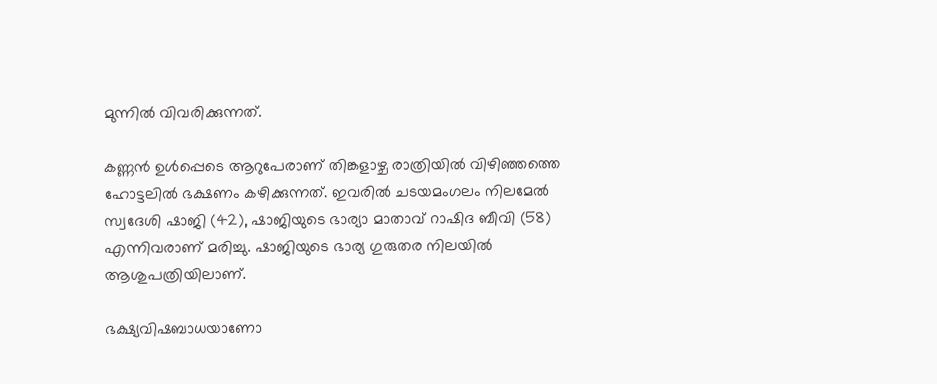മുന്നിൽ വിവരിക്കുന്നത്.

കണ്ണൻ ഉൾപ്പെടെ ആറുപേരാണ് തിങ്കളാഴ്ച രാത്രിയിൽ വിഴിഞ്ഞത്തെ ഹോട്ടലിൽ ഭക്ഷണം കഴിക്കുന്നത്. ഇവരിൽ ചടയമംഗലം നിലമേൽ സ്വദേശി ഷാജി (42), ഷാജിയുടെ ഭാര്യാ മാതാവ് റാഷിദ ബീവി (58) എന്നിവരാണ് മരിച്ചു. ഷാജിയുടെ ഭാര്യ ഗുരുതര നിലയിൽ ആശുപത്രിയിലാണ്.

ഭക്ഷ്യവിഷബാധയാണോ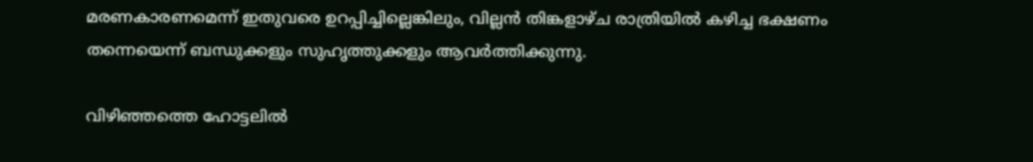മരണകാരണമെന്ന് ഇതുവരെ ഉറപ്പിച്ചില്ലെങ്കിലും, വില്ലൻ തിങ്കളാഴ്ച രാത്രിയിൽ കഴിച്ച ഭക്ഷണം തന്നെയെന്ന് ബന്ധുക്കളും സുഹൃത്തുക്കളും ആവർത്തിക്കുന്നു.

വിഴിഞ്ഞത്തെ ഹോട്ടലിൽ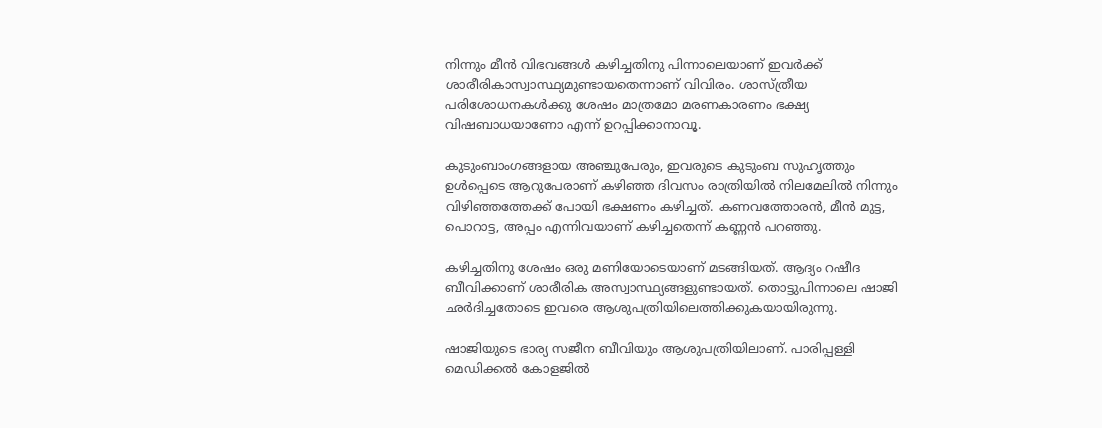നിന്നും മീൻ വിഭവങ്ങൾ കഴിച്ചതിനു പിന്നാലെയാണ് ഇവർക്ക് ശാരീരികാസ്വാസ്ഥ്യമുണ്ടായതെന്നാണ് വിവിരം. ശാസ്ത്രീയ പരിശോധനകൾക്കു ശേഷം മാത്രമോ മരണകാരണം ഭക്ഷ്യ വിഷബാധയാണോ എന്ന് ഉറപ്പിക്കാനാവൂ.

കുടുംബാംഗങ്ങളായ അഞ്ചുപേരും, ഇവരുടെ കുടുംബ സുഹൃത്തും ഉൾപ്പെടെ ആറുപേരാണ് കഴിഞ്ഞ ദിവസം രാത്രിയിൽ നിലമേലിൽ നിന്നും വിഴിഞ്ഞത്തേക്ക് പോയി ഭക്ഷണം കഴിച്ചത്. കണവത്തോരൻ, മീൻ മുട്ട, പൊറാട്ട, അപ്പം എന്നിവയാണ് കഴിച്ചതെന്ന് കണ്ണൻ പറഞ്ഞു.

കഴിച്ചതിനു ശേഷം ഒരു മണിയോടെയാണ് മടങ്ങിയത്. ആദ്യം റഷീദ ബീവിക്കാണ് ശാരീരിക അസ്വാസ്ഥ്യങ്ങളുണ്ടായത്. തൊട്ടുപിന്നാലെ ഷാജി ഛർദിച്ചതോടെ ഇവരെ ആശുപത്രിയിലെത്തിക്കുകയായിരുന്നു.

ഷാജിയുടെ ഭാര്യ സജീന ബീവിയും ആശുപത്രിയിലാണ്. പാരിപ്പള്ളി മെഡിക്കൽ കോളജിൽ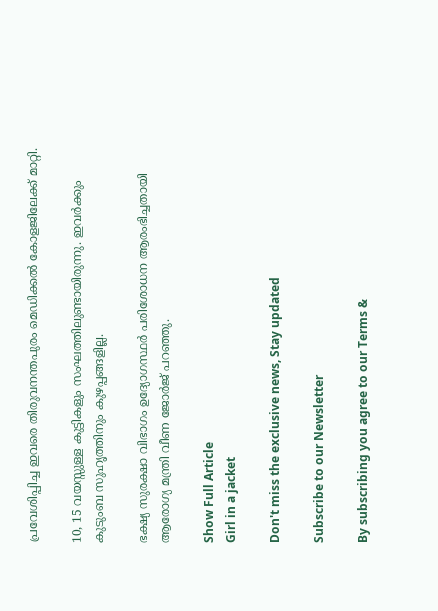പ്രവേശിപ്പിച്ച ഇവരെ തിരുവനന്തപുരം മെഡിക്കൽ കോളജിലേക്ക് മാറ്റി.

10, 15 വയസ്സുള്ള കുട്ടികളും സംഘത്തിലുണ്ടായിരുന്നു. ഇവർക്കും കുടുംബ സുഹൃത്തിനും കുഴപ്പങ്ങളില്ല.

ഭക്ഷ്യ സുരക്ഷാ വിഭാഗം ഉദ്യോഗസ്ഥർ പരിശോധന ആരംഭിച്ചതായി ആരോഗ്യ മന്ത്രി വീണ ജോർജ് പറഞ്ഞു.

Show Full Article
Girl in a jacket

Don't miss the exclusive news, Stay updated

Subscribe to our Newsletter

By subscribing you agree to our Terms &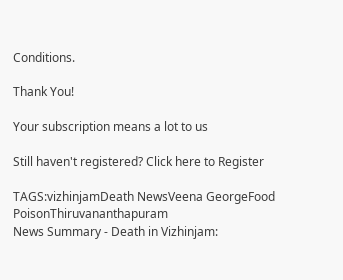Conditions.

Thank You!

Your subscription means a lot to us

Still haven't registered? Click here to Register

TAGS:vizhinjamDeath NewsVeena GeorgeFood PoisonThiruvananthapuram
News Summary - Death in Vizhinjam: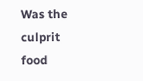Was the culprit food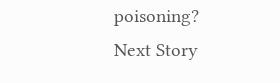poisoning?
Next Story